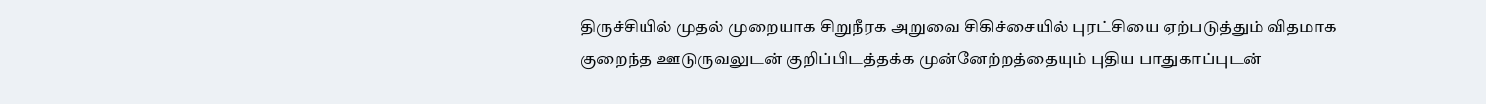திருச்சியில் முதல் முறையாக சிறுநீரக அறுவை சிகிச்சையில் புரட்சியை ஏற்படுத்தும் விதமாக குறைந்த ஊடுருவலுடன் குறிப்பிடத்தக்க முன்னேற்றத்தையும் புதிய பாதுகாப்புடன்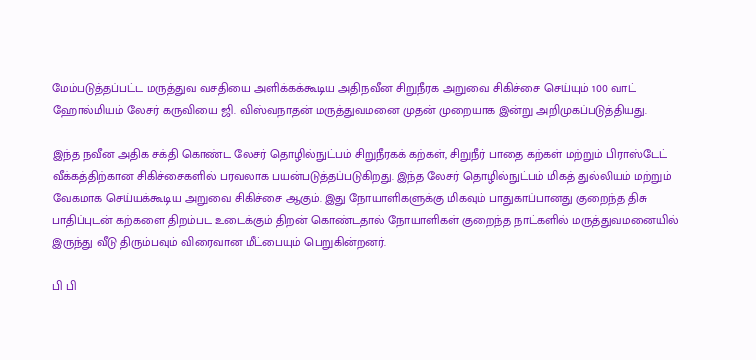மேம்படுத்தப்பட்ட மருத்துவ வசதியை அளிக்கக்கூடிய அதிநவீன சிறுநீரக அறுவை சிகிச்சை செய்யும் 100 வாட் ஹோல்மியம் லேசர் கருவியை ஜி. விஸ்வநாதன் மருத்துவமனை முதன் முறையாக இன்று அறிமுகப்படுத்தியது.

இந்த நவீன அதிக சக்தி கொண்ட லேசர் தொழில்நுட்பம் சிறுநீரகக் கற்கள், சிறுநீர் பாதை கற்கள் மற்றும் பிராஸ்டேட் வீக்கத்திற்கான சிகிச்சைகளில் பரவலாக பயன்படுத்தப்படுகிறது. இந்த லேசர் தொழில்நுட்பம் மிகத் துல்லியம் மற்றும் வேகமாக செய்யக்கூடிய அறுவை சிகிச்சை ஆகும். இது நோயாளிகளுக்கு மிகவும் பாதுகாப்பானது குறைந்த திசு பாதிப்புடன் கற்களை திறம்பட உடைக்கும் திறன் கொண்டதால் நோயாளிகள் குறைந்த நாட்களில் மருத்துவமனையில் இருந்து வீடு திரும்பவும் விரைவான மீட்பையும் பெறுகின்றனர்.

பி பி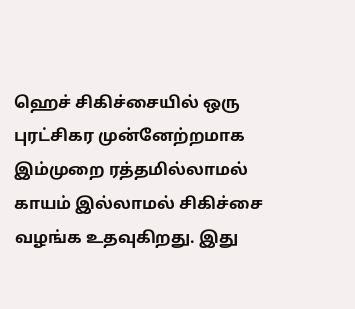ஹெச் சிகிச்சையில் ஒரு புரட்சிகர முன்னேற்றமாக இம்முறை ரத்தமில்லாமல் காயம் இல்லாமல் சிகிச்சை வழங்க உதவுகிறது. இது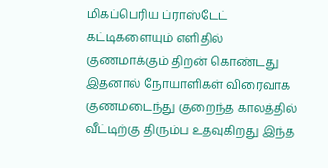மிகப்பெரிய ப்ராஸ்டேட் கட்டிகளையும் எளிதில் குணமாக்கும் திறன் கொண்டது இதனால் நோயாளிகள் விரைவாக குணமடைந்து குறைந்த காலத்தில் வீட்டிற்கு திரும்ப உதவுகிறது இந்த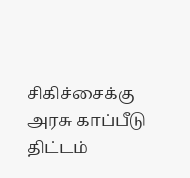சிகிச்சைக்கு அரசு காப்பீடு திட்டம்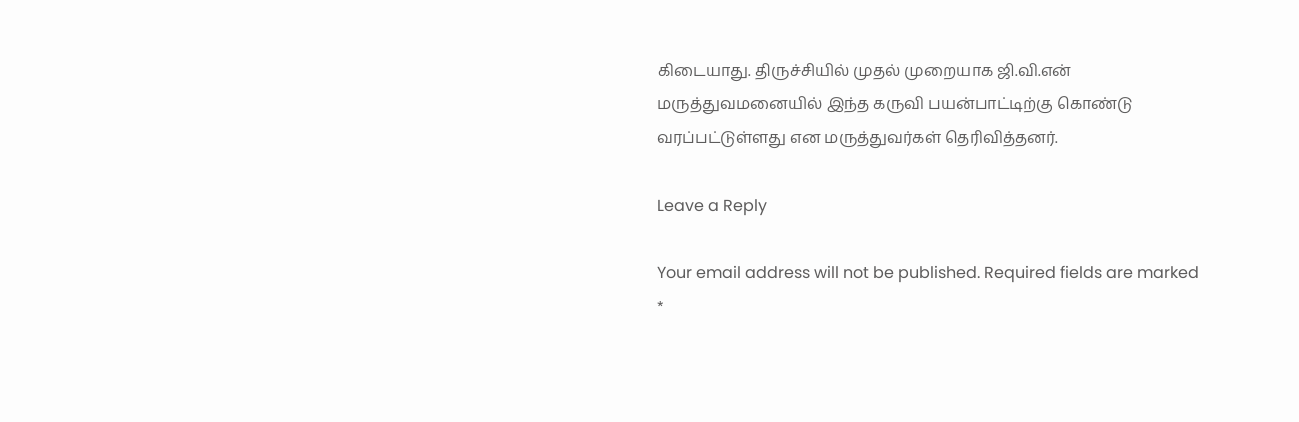கிடையாது. திருச்சியில் முதல் முறையாக ஜி.வி.என் மருத்துவமனையில் இந்த கருவி பயன்பாட்டிற்கு கொண்டு வரப்பட்டுள்ளது என மருத்துவர்கள் தெரிவித்தனர்.

Leave a Reply

Your email address will not be published. Required fields are marked *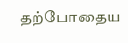தற்போதைய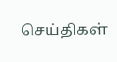செய்திகள்